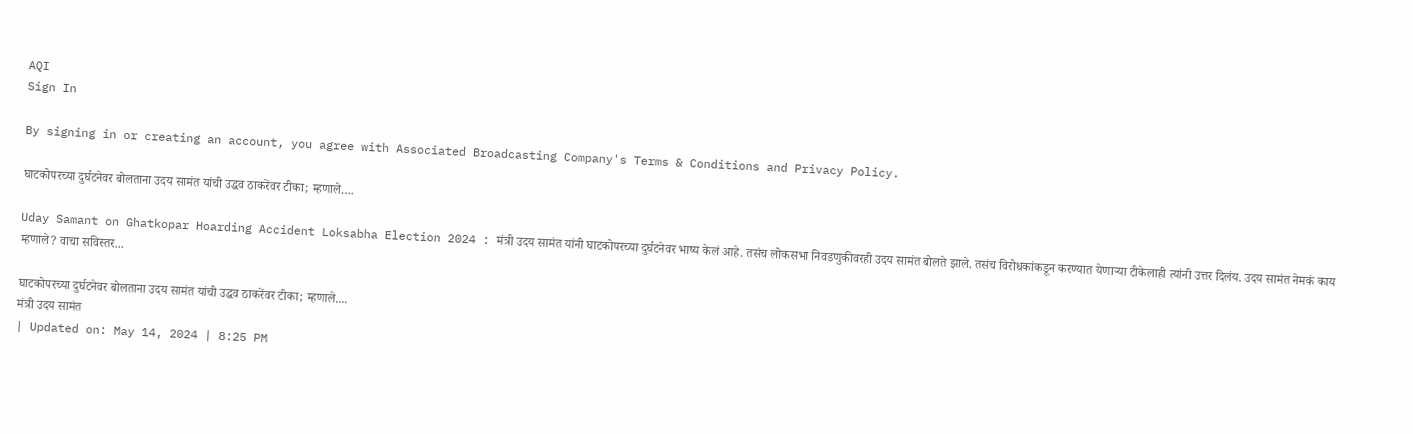AQI
Sign In

By signing in or creating an account, you agree with Associated Broadcasting Company's Terms & Conditions and Privacy Policy.

घाटकोपरच्या दुर्घटनेवर बोलताना उदय सामंत यांची उद्धव ठाकरेंवर टीका; म्हणाले….

Uday Samant on Ghatkopar Hoarding Accident Loksabha Election 2024 : मंत्री उदय सामंत यांनी घाटकोपरच्या दुर्घटनेवर भाष्य केलं आहे. तसंच लोकसभा निवडणुकीवरही उदय सामंत बोलते झाले. तसंच विरोधकांकडून करण्यात येणाऱ्या टीकेलाही त्यांनी उत्तर दिलंय. उदय सामंत नेमकं काय म्हणाले? वाचा सविस्तर...

घाटकोपरच्या दुर्घटनेवर बोलताना उदय सामंत यांची उद्धव ठाकरेंवर टीका; म्हणाले....
मंत्री उदय सामंत
| Updated on: May 14, 2024 | 8:25 PM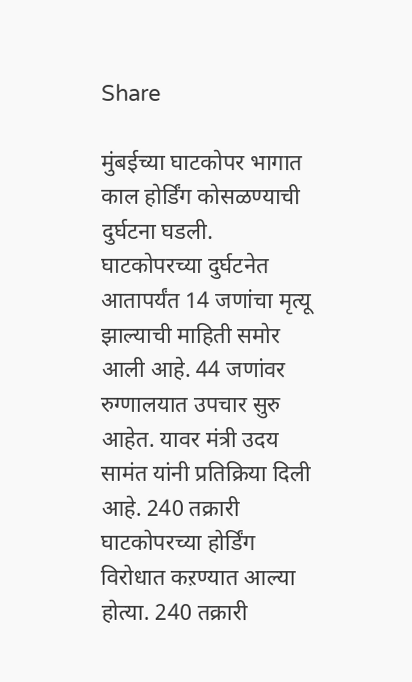Share

मुंबईच्या घाटकोपर भागात काल होर्डिंग कोसळण्याची दुर्घटना घडली. घाटकोपरच्या दुर्घटनेत आतापर्यंत 14 जणांचा मृत्यू झाल्याची माहिती समोर आली आहे. 44 जणांवर रुग्णालयात उपचार सुरु आहेत. यावर मंत्री उदय सामंत यांनी प्रतिक्रिया दिली आहे. 240 तक्रारी घाटकोपरच्या होर्डिंग विरोधात कऱण्यात आल्या होत्या. 240 तक्रारी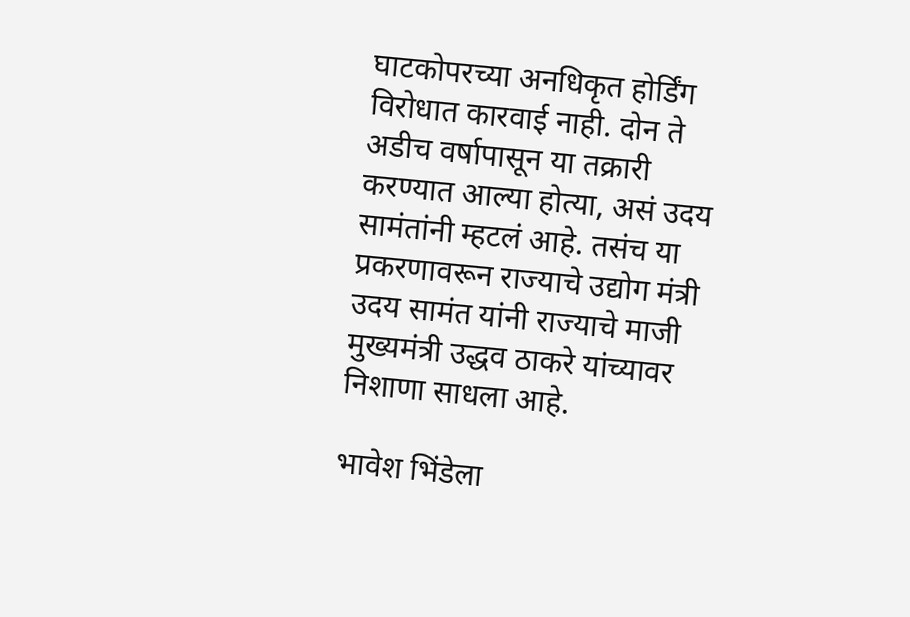घाटकोपरच्या अनधिकृत होर्डिंग विरोधात कारवाई नाही. दोन ते अडीच वर्षापासून या तक्रारी करण्यात आल्या होत्या, असं उदय सामंतांनी म्हटलं आहे. तसंच या प्रकरणावरून राज्याचे उद्योग मंत्री उदय सामंत यांनी राज्याचे माजी मुख्यमंत्री उद्धव ठाकरे यांच्यावर निशाणा साधला आहे.

भावेश भिंडेला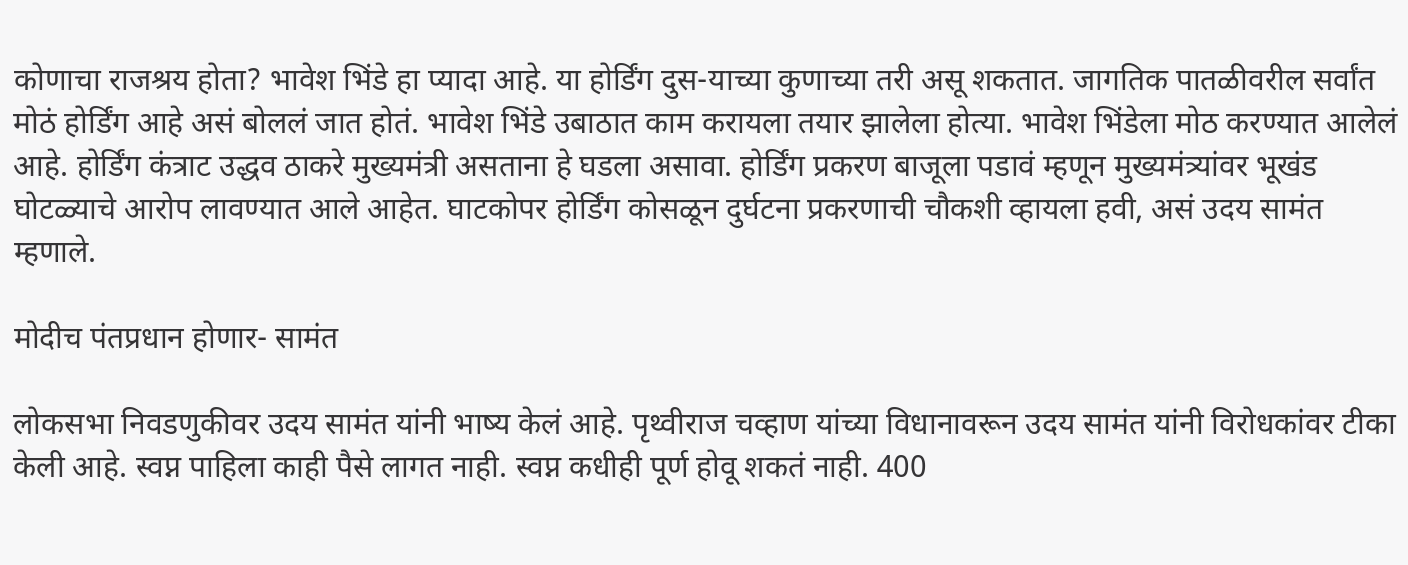कोणाचा राजश्रय होता? भावेश भिंडे हा प्यादा आहे. या होर्डिंग दुस-याच्या कुणाच्या तरी असू शकतात. जागतिक पातळीवरील सर्वांत मोठं होर्डिंग आहे असं बोललं जात होतं. भावेश भिंडे उबाठात काम करायला तयार झालेला होत्या. भावेश भिंडेला मोठ करण्यात आलेलं आहे. होर्डिंग कंत्राट उद्धव ठाकरे मुख्यमंत्री असताना हे घडला असावा. होर्डिंग प्रकरण बाजूला पडावं म्हणून मुख्यमंत्र्यांवर भूखंड घोटळ्याचे आरोप लावण्यात आले आहेत. घाटकोपर होर्डिंग कोसळून दुर्घटना प्रकरणाची चौकशी व्हायला हवी, असं उदय सामंत म्हणाले.

मोदीच पंतप्रधान होणार- सामंत

लोकसभा निवडणुकीवर उदय सामंत यांनी भाष्य केलं आहे. पृथ्वीराज चव्हाण यांच्या विधानावरून उदय सामंत यांनी विरोधकांवर टीका केली आहे. स्वप्न पाहिला काही पैसे लागत नाही. स्वप्न कधीही पूर्ण होवू शकतं नाही. 400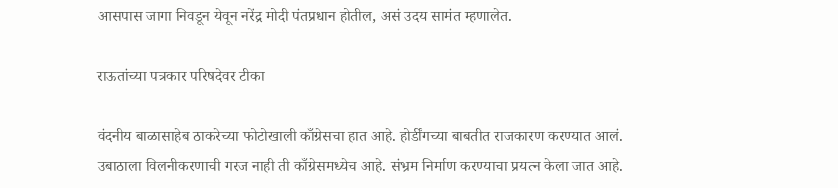आसपास जागा निवडून येवून नरेंद्र मोदी पंतप्रधान होतील, असं उदय सामंत म्हणालेत.

राऊतांच्या पत्रकार परिषदेवर टीका

वंदनीय बाळासाहेब ठाकरेच्या फोटोखाली काँग्रेसचा हात आहे. होर्डींगच्या बाबतीत राजकारण करण्यात आलं. उबाठाला विलनीकरणाची गरज नाही ती काँग्रेसमध्येच आहे. संभ्रम निर्माण करण्याचा प्रयत्न केला जात आहे.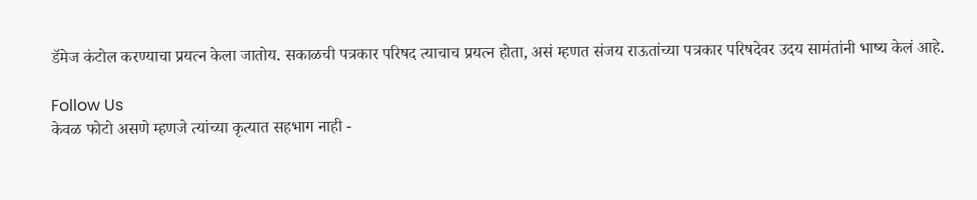डॅमेज कंटोल करण्याचा प्रयत्न केला जातोय. सकाळची पत्रकार परिषद त्याचाच प्रयत्न होता, असं म्हणत संजय राऊतांच्या पत्रकार परिषदेवर उदय सामंतांनी भाष्य केलं आहे.

Follow Us
केवळ फोटो असणे म्हणजे त्यांच्या कृत्यात सहभाग नाही -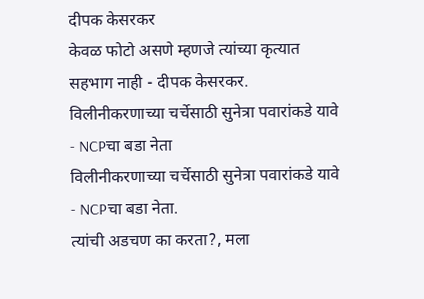दीपक केसरकर
केवळ फोटो असणे म्हणजे त्यांच्या कृत्यात सहभाग नाही - दीपक केसरकर.
विलीनीकरणाच्या चर्चेसाठी सुनेत्रा पवारांकडे यावे - NCPचा बडा नेता
विलीनीकरणाच्या चर्चेसाठी सुनेत्रा पवारांकडे यावे - NCPचा बडा नेता.
त्यांची अडचण का करता?, मला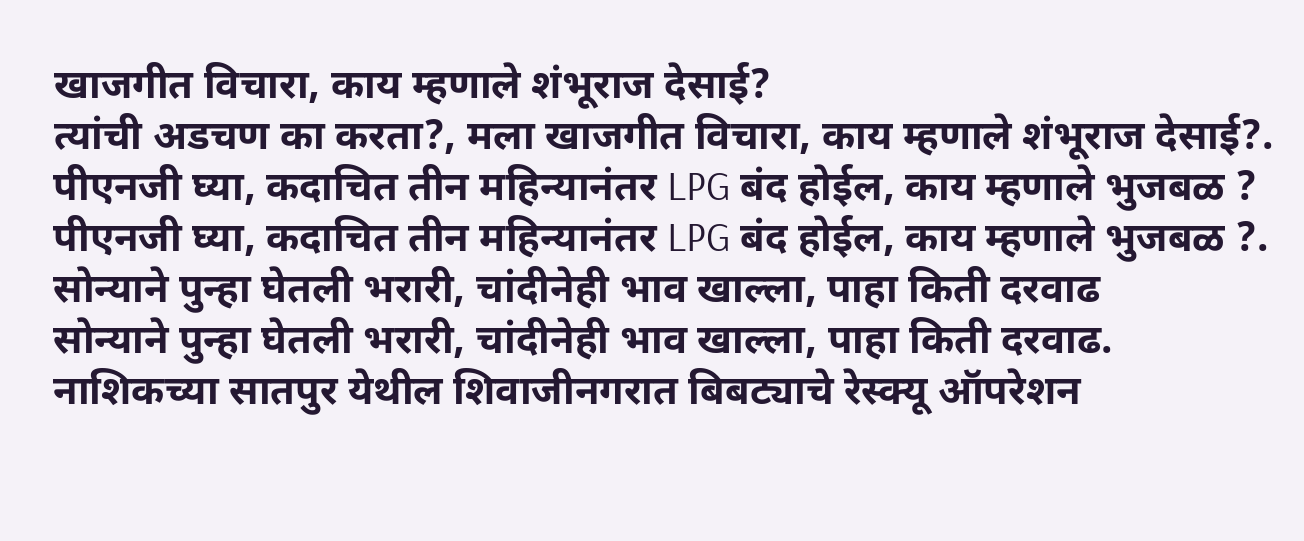खाजगीत विचारा, काय म्हणाले शंभूराज देसाई?
त्यांची अडचण का करता?, मला खाजगीत विचारा, काय म्हणाले शंभूराज देसाई?.
पीएनजी घ्या, कदाचित तीन महिन्यानंतर LPG बंद होईल, काय म्हणाले भुजबळ ?
पीएनजी घ्या, कदाचित तीन महिन्यानंतर LPG बंद होईल, काय म्हणाले भुजबळ ?.
सोन्याने पुन्हा घेतली भरारी, चांदीनेही भाव खाल्ला, पाहा किती दरवाढ
सोन्याने पुन्हा घेतली भरारी, चांदीनेही भाव खाल्ला, पाहा किती दरवाढ.
नाशिकच्या सातपुर येथील शिवाजीनगरात बिबट्याचे रेस्क्यू ऑपरेशन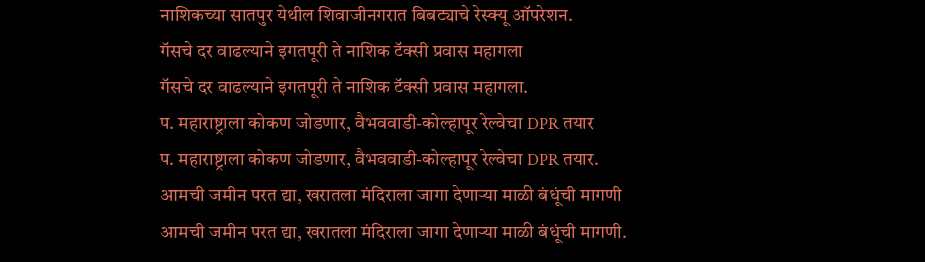नाशिकच्या सातपुर येथील शिवाजीनगरात बिबट्याचे रेस्क्यू ऑपरेशन.
गॅसचे दर वाढल्याने इगतपूरी ते नाशिक टॅक्सी प्रवास महागला
गॅसचे दर वाढल्याने इगतपूरी ते नाशिक टॅक्सी प्रवास महागला.
प. महाराष्ट्राला कोकण जोडणार, वैभववाडी-कोल्हापूर रेल्वेचा DPR तयार
प. महाराष्ट्राला कोकण जोडणार, वैभववाडी-कोल्हापूर रेल्वेचा DPR तयार.
आमची जमीन परत द्या, खरातला मंदिराला जागा देणाऱ्या माळी बंधूंची मागणी
आमची जमीन परत द्या, खरातला मंदिराला जागा देणाऱ्या माळी बंधूंची मागणी.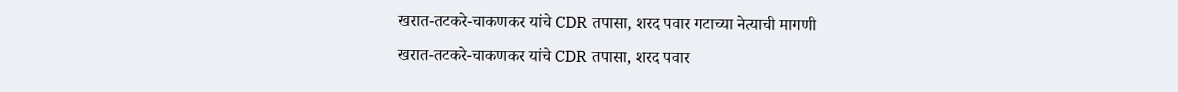खरात-तटकरे-चाकणकर यांचे CDR तपासा, शरद पवार गटाच्या नेत्याची मागणी
खरात-तटकरे-चाकणकर यांचे CDR तपासा, शरद पवार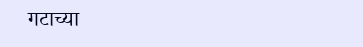गटाच्या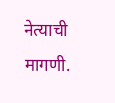नेत्याची मागणी.